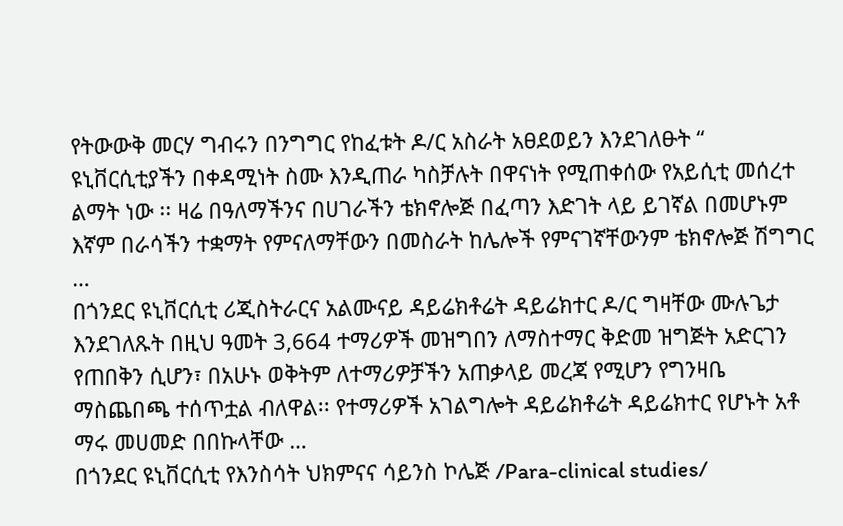የትውውቅ መርሃ ግብሩን በንግግር የከፈቱት ዶ/ር አስራት አፀደወይን እንደገለፁት “ ዩኒቨርሲቲያችን በቀዳሚነት ስሙ እንዲጠራ ካስቻሉት በዋናነት የሚጠቀሰው የአይሲቲ መሰረተ ልማት ነው ፡፡ ዛሬ በዓለማችንና በሀገራችን ቴክኖሎጅ በፈጣን እድገት ላይ ይገኛል በመሆኑም እኛም በራሳችን ተቋማት የምናለማቸውን በመስራት ከሌሎች የምናገኛቸውንም ቴክኖሎጅ ሽግግር …
በጎንደር ዩኒቨርሲቲ ሪጂስትራርና አልሙናይ ዳይሬክቶሬት ዳይሬክተር ዶ/ር ግዛቸው ሙሉጌታ እንደገለጹት በዚህ ዓመት 3,664 ተማሪዎች መዝግበን ለማስተማር ቅድመ ዝግጅት አድርገን የጠበቅን ሲሆን፣ በአሁኑ ወቅትም ለተማሪዎቻችን አጠቃላይ መረጃ የሚሆን የግንዛቤ ማስጨበጫ ተሰጥቷል ብለዋል፡፡ የተማሪዎች አገልግሎት ዳይሬክቶሬት ዳይሬክተር የሆኑት አቶ ማሩ መሀመድ በበኩላቸው …
በጎንደር ዩኒቨርሲቲ የእንስሳት ህክምናና ሳይንስ ኮሌጅ /Para-clinical studies/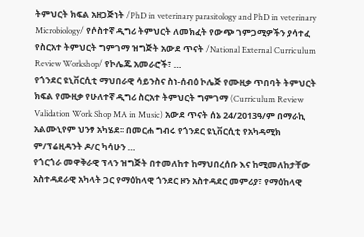ትምህርት ክፍል አዘጋጅነት /PhD in veterinary parasitology and PhD in veterinary Microbiology/ የሶስተኛ ዲግሪ ትምህርት ለመክፈት የውጭ ገምጋሚዎችን ያሳተፈ የስርአተ ትምህርት ግምገማ ዝግጅት አውደ ጥናት /National External Curriculum Review Workshop/ የኮሌጁ አመራሮች፣ …
የጎንደር ዩኒቨርሲቲ ማህበራዊ ሳይንስና ስነ-ሰብዕ ኮሌጅ የሙዚቃ ጥበባት ትምህርት ክፍል የሙዚቃ የሁለተኛ ዲግሪ ስርአተ ትምህርት ግምገማ (Curriculum Review Validation Work Shop MA in Music) አውደ ጥናት ሰኔ 24/2013ዓ/ም በማራኪ አልሙኒየም ህንፃ አካሄደ፡፡ በመርሐ ግብሩ የጎንደር ዩኒቨርሲቲ የአካዳሚክ ም/ፕሬዚዳንት ዶ/ር ካሳሁን …
የጎርጎራ መዋቅራዊ ፕላን ዝግጅት በተመለከተ ከማህበረሰቡ እና ከሚመለከታቸው አስተዳደራዊ አካላት ጋር የማዕከላዊ ጎንደር ዞን አስተዳደር መምሪያ፣ የማዕከላዊ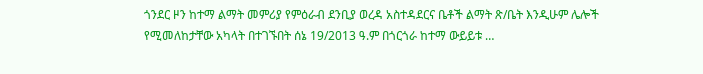ጎንደር ዞን ከተማ ልማት መምሪያ የምዕራብ ደንቢያ ወረዳ አስተዳደርና ቤቶች ልማት ጽ/ቤት እንዲሁም ሌሎች የሚመለከታቸው አካላት በተገኙበት ሰኔ 19/2013 ዓ.ም በጎርጎራ ከተማ ውይይቱ …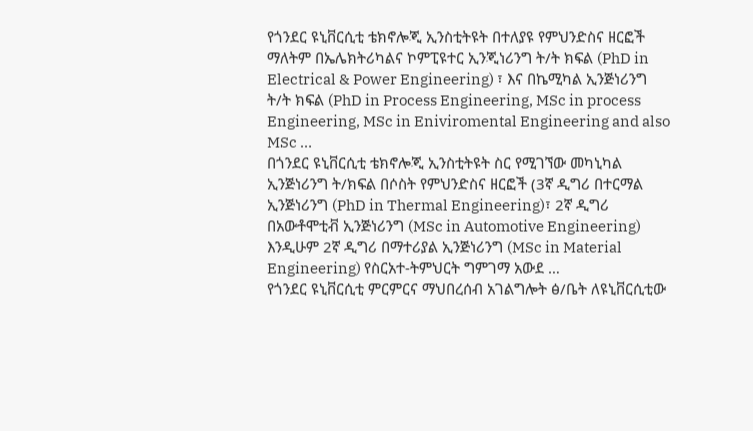የጎንደር ዩኒቨርሲቲ ቴክኖሎጂ ኢንስቲትዩት በተለያዩ የምህንድስና ዘርፎች ማለትም በኤሌክትሪካልና ኮምፒዩተር ኢንጂነሪንግ ት/ት ክፍል (PhD in Electrical & Power Engineering) ፣ እና በኬሚካል ኢንጅነሪንግ ት/ት ክፍል (PhD in Process Engineering, MSc in process Engineering, MSc in Eniviromental Engineering and also MSc …
በጎንደር ዩኒቨርሲቲ ቴክኖሎጂ ኢንስቲትዩት ስር የሚገኘው መካኒካል ኢንጅነሪንግ ት/ክፍል በሶስት የምህንድስና ዘርፎች (3ኛ ዲግሪ በተርማል ኢንጅነሪንግ (PhD in Thermal Engineering)፣ 2ኛ ዲግሪ በአውቶሞቲቭ ኢንጅነሪንግ (MSc in Automotive Engineering) እንዲሁም 2ኛ ዲግሪ በማተሪያል ኢንጅነሪንግ (MSc in Material Engineering) የስርአተ-ትምህርት ግምገማ አውደ …
የጎንደር ዩኒቨርሲቲ ምርምርና ማህበረሰብ አገልግሎት ፅ/ቤት ለዩኒቨርሲቲው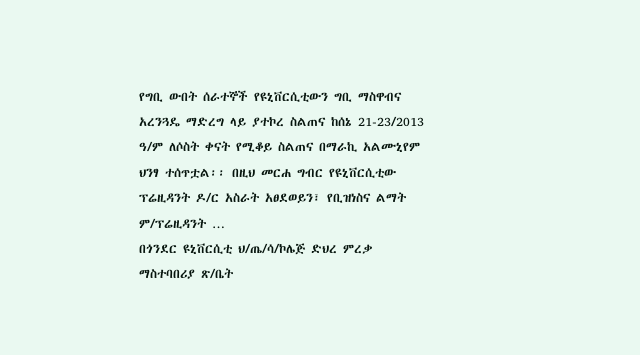የግቢ ውበት ሰራተኞች የዩኒቨርሲቲውን ግቢ ማስዋብና አረንጓዴ ማድረግ ላይ ያተኮረ ስልጠና ከሰኔ 21-23/2013 ዓ/ም ለሶስት ቀናት የሚቆይ ስልጠና በማራኪ አልሙኒየም ህንፃ ተሰጥቷል፡፡ በዚህ መርሐ ግብር የዩኒቨርሲቲው ፕሬዚዳንት ዶ/ር አስራት አፀደወይን፣ የቢዝነስና ልማት ም/ፕሬዚዳንት …
በጎንደር ዩኒቨርሲቲ ህ/ጤ/ሳ/ኮሌጅ ድህረ ምረቃ ማስተባበሪያ ጽ/ቤት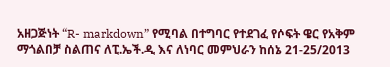አዘጋጅነት “R- markdown” የሚባል በተግባር የተደገፈ የሶፍት ዌር የአቅም ማጎልበቻ ስልጠና ለፒ.ኤች.ዲ እና ለነባር መምህራን ከሰኔ 21-25/2013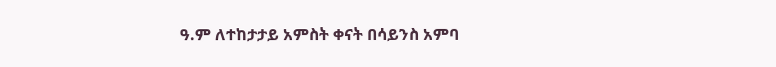ዓ.ም ለተከታታይ አምስት ቀናት በሳይንስ አምባ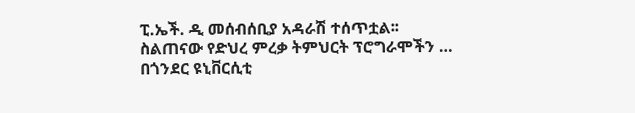ፒ.ኤች. ዲ መሰብሰቢያ አዳራሽ ተሰጥቷል፡፡ ስልጠናው የድህረ ምረቃ ትምህርት ፕሮግራሞችን …
በጎንደር ዩኒቨርሲቲ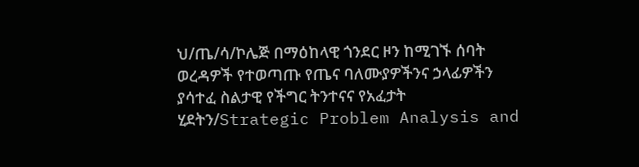ህ/ጤ/ሳ/ኮሌጅ በማዕከላዊ ጎንደር ዞን ከሚገኙ ሰባት ወረዳዎች የተወጣጡ የጤና ባለሙያዎችንና ኃላፊዎችን ያሳተፈ ስልታዊ የችግር ትንተናና የአፈታት ሂደትን/Strategic Problem Analysis and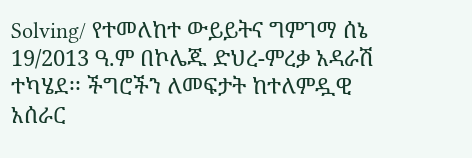Solving/ የተመለከተ ውይይትና ግምገማ ሰኔ 19/2013 ዓ.ም በኮሌጁ ድህረ-ምረቃ አዳራሽ ተካሄደ፡፡ ችግሮችን ለመፍታት ከተለምዷዊ አሰራር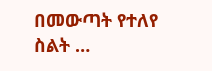በመውጣት የተለየ ስልት …